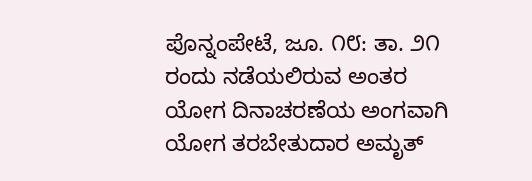ಪೊನ್ನಂಪೇಟೆ, ಜೂ. ೧೮: ತಾ. ೨೧ ರಂದು ನಡೆಯಲಿರುವ ಅಂತರ ಯೋಗ ದಿನಾಚರಣೆಯ ಅಂಗವಾಗಿ ಯೋಗ ತರಬೇತುದಾರ ಅಮೃತ್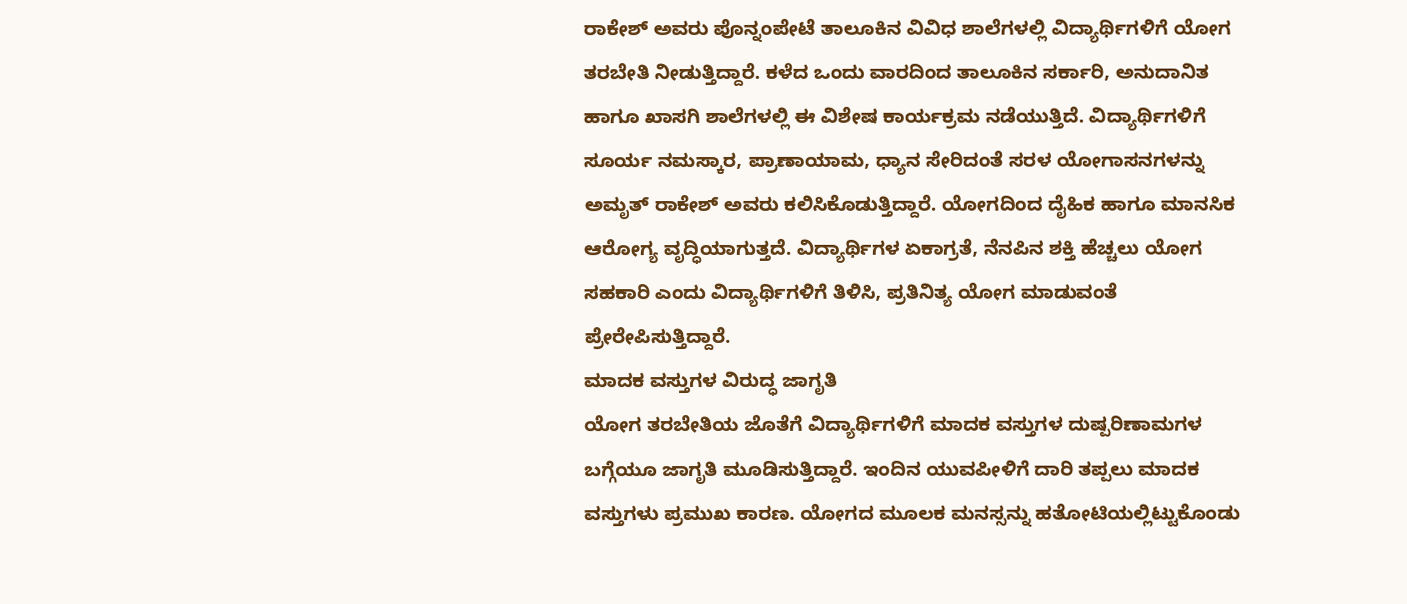ರಾಕೇಶ್ ಅವರು ಪೊನ್ನಂಪೇಟೆ ತಾಲೂಕಿನ ವಿವಿಧ ಶಾಲೆಗಳಲ್ಲಿ ವಿದ್ಯಾರ್ಥಿಗಳಿಗೆ ಯೋಗ ತರಬೇತಿ ನೀಡುತ್ತಿದ್ದಾರೆ. ಕಳೆದ ಒಂದು ವಾರದಿಂದ ತಾಲೂಕಿನ ಸರ್ಕಾರಿ, ಅನುದಾನಿತ ಹಾಗೂ ಖಾಸಗಿ ಶಾಲೆಗಳಲ್ಲಿ ಈ ವಿಶೇಷ ಕಾರ್ಯಕ್ರಮ ನಡೆಯುತ್ತಿದೆ. ವಿದ್ಯಾರ್ಥಿಗಳಿಗೆ ಸೂರ್ಯ ನಮಸ್ಕಾರ, ಪ್ರಾಣಾಯಾಮ, ಧ್ಯಾನ ಸೇರಿದಂತೆ ಸರಳ ಯೋಗಾಸನಗಳನ್ನು ಅಮೃತ್ ರಾಕೇಶ್ ಅವರು ಕಲಿಸಿಕೊಡುತ್ತಿದ್ದಾರೆ. ಯೋಗದಿಂದ ದೈಹಿಕ ಹಾಗೂ ಮಾನಸಿಕ ಆರೋಗ್ಯ ವೃದ್ಧಿಯಾಗುತ್ತದೆ. ವಿದ್ಯಾರ್ಥಿಗಳ ಏಕಾಗ್ರತೆ, ನೆನಪಿನ ಶಕ್ತಿ ಹೆಚ್ಚಲು ಯೋಗ ಸಹಕಾರಿ ಎಂದು ವಿದ್ಯಾರ್ಥಿಗಳಿಗೆ ತಿಳಿಸಿ, ಪ್ರತಿನಿತ್ಯ ಯೋಗ ಮಾಡುವಂತೆ ಪ್ರೇರೇಪಿಸುತ್ತಿದ್ದಾರೆ.
ಮಾದಕ ವಸ್ತುಗಳ ವಿರುದ್ಧ ಜಾಗೃತಿ
ಯೋಗ ತರಬೇತಿಯ ಜೊತೆಗೆ ವಿದ್ಯಾರ್ಥಿಗಳಿಗೆ ಮಾದಕ ವಸ್ತುಗಳ ದುಷ್ಪರಿಣಾಮಗಳ ಬಗ್ಗೆಯೂ ಜಾಗೃತಿ ಮೂಡಿಸುತ್ತಿದ್ದಾರೆ. ಇಂದಿನ ಯುವಪೀಳಿಗೆ ದಾರಿ ತಪ್ಪಲು ಮಾದಕ ವಸ್ತುಗಳು ಪ್ರಮುಖ ಕಾರಣ. ಯೋಗದ ಮೂಲಕ ಮನಸ್ಸನ್ನು ಹತೋಟಿಯಲ್ಲಿಟ್ಟುಕೊಂಡು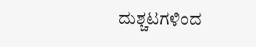ದುಶ್ಚಟಗಳಿಂದ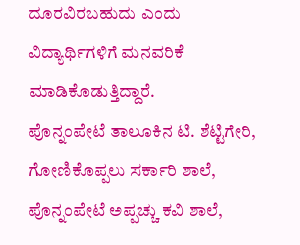ದೂರವಿರಬಹುದು ಎಂದು ವಿದ್ಯಾರ್ಥಿಗಳಿಗೆ ಮನವರಿಕೆ ಮಾಡಿಕೊಡುತ್ತಿದ್ದಾರೆ.
ಪೊನ್ನಂಪೇಟೆ ತಾಲೂಕಿನ ಟಿ. ಶೆಟ್ಟಿಗೇರಿ, ಗೋಣಿಕೊಪ್ಪಲು ಸರ್ಕಾರಿ ಶಾಲೆ, ಪೊನ್ನಂಪೇಟೆ ಅಪ್ಪಚ್ಚು ಕವಿ ಶಾಲೆ,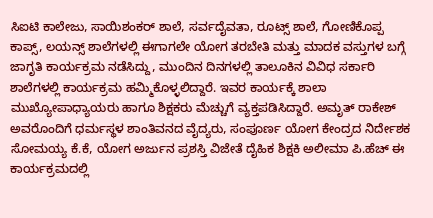ಸಿಐಟಿ ಕಾಲೇಜು, ಸಾಯಿಶಂಕರ್ ಶಾಲೆ, ಸರ್ವದೈವತಾ, ರೂಟ್ಸ್ ಶಾಲೆ, ಗೋಣಿಕೊಪ್ಪ ಕಾಪ್ಸ್, ಲಯನ್ಸ್ ಶಾಲೆಗಳಲ್ಲಿ ಈಗಾಗಲೇ ಯೋಗ ತರಬೇತಿ ಮತ್ತು ಮಾದಕ ವಸ್ತುಗಳ ಬಗ್ಗೆ ಜಾಗೃತಿ ಕಾರ್ಯಕ್ರಮ ನಡೆಸಿದ್ದು, ಮುಂದಿನ ದಿನಗಳಲ್ಲಿ ತಾಲೂಕಿನ ವಿವಿಧ ಸರ್ಕಾರಿ ಶಾಲೆಗಳಲ್ಲಿ ಕಾರ್ಯಕ್ರಮ ಹಮ್ಮಿಕೊಳ್ಳಲಿದ್ದಾರೆ. ಇವರ ಕಾರ್ಯಕ್ಕೆ ಶಾಲಾ ಮುಖ್ಯೋಪಾಧ್ಯಾಯರು ಹಾಗೂ ಶಿಕ್ಷಕರು ಮೆಚ್ಚುಗೆ ವ್ಯಕ್ತಪಡಿಸಿದ್ದಾರೆ. ಅಮೃತ್ ರಾಕೇಶ್ ಅವರೊಂದಿಗೆ ಧರ್ಮಸ್ಥಳ ಶಾಂತಿವನದ ವೈದ್ಯರು, ಸಂಪೂರ್ಣ ಯೋಗ ಕೇಂದ್ರದ ನಿರ್ದೇಶಕ ಸೋಮಯ್ಯ ಕೆ.ಕೆ, ಯೋಗ ಅರ್ಜುನ ಪ್ರಶಸ್ತಿ ವಿಜೇತೆ ದೈಹಿಕ ಶಿಕ್ಷಕಿ ಅಲೀಮಾ ಪಿ.ಹೆಚ್ ಈ ಕಾರ್ಯಕ್ರಮದಲ್ಲಿ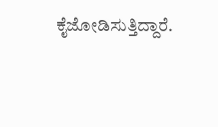ಕೈಜೋಡಿಸುತ್ತಿದ್ದಾರೆ.